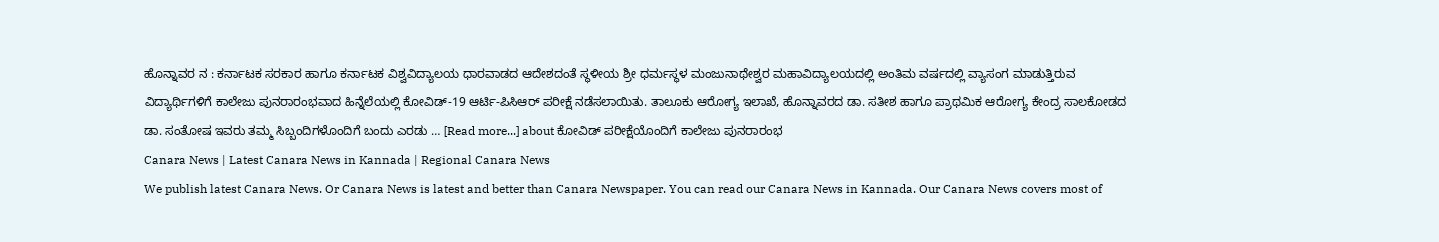ಹೊನ್ನಾವರ ನ : ಕರ್ನಾಟಕ ಸರಕಾರ ಹಾಗೂ ಕರ್ನಾಟಕ ವಿಶ್ವವಿದ್ಯಾಲಯ ಧಾರವಾಡದ ಆದೇಶದಂತೆ ಸ್ಥಳೀಯ ಶ್ರೀ ಧರ್ಮಸ್ಥಳ ಮಂಜುನಾಥೇಶ್ವರ ಮಹಾವಿದ್ಯಾಲಯದಲ್ಲಿ ಅಂತಿಮ ವರ್ಷದಲ್ಲಿ ವ್ಯಾಸಂಗ ಮಾಡುತ್ತಿರುವ ವಿದ್ಯಾರ್ಥಿಗಳಿಗೆ ಕಾಲೇಜು ಪುನರಾರಂಭವಾದ ಹಿನ್ನೆಲೆಯಲ್ಲಿ ಕೋವಿಡ್-19 ಆರ್ಟಿ-ಪಿಸಿಆರ್ ಪರೀಕ್ಷೆ ನಡೆಸಲಾಯಿತು. ತಾಲೂಕು ಆರೋಗ್ಯ ಇಲಾಖೆ, ಹೊನ್ನಾವರದ ಡಾ. ಸತೀಶ ಹಾಗೂ ಪ್ರಾಥಮಿಕ ಆರೋಗ್ಯ ಕೇಂದ್ರ ಸಾಲಕೋಡದ ಡಾ. ಸಂತೋಷ ಇವರು ತಮ್ಮ ಸಿಬ್ಬಂದಿಗಳೊಂದಿಗೆ ಬಂದು ಎರಡು … [Read more...] about ಕೋವಿಡ್ ಪರೀಕ್ಷೆಯೊಂದಿಗೆ ಕಾಲೇಜು ಪುನರಾರಂಭ
Canara News | Latest Canara News in Kannada | Regional Canara News
We publish latest Canara News. Or Canara News is latest and better than Canara Newspaper. You can read our Canara News in Kannada. Our Canara News covers most of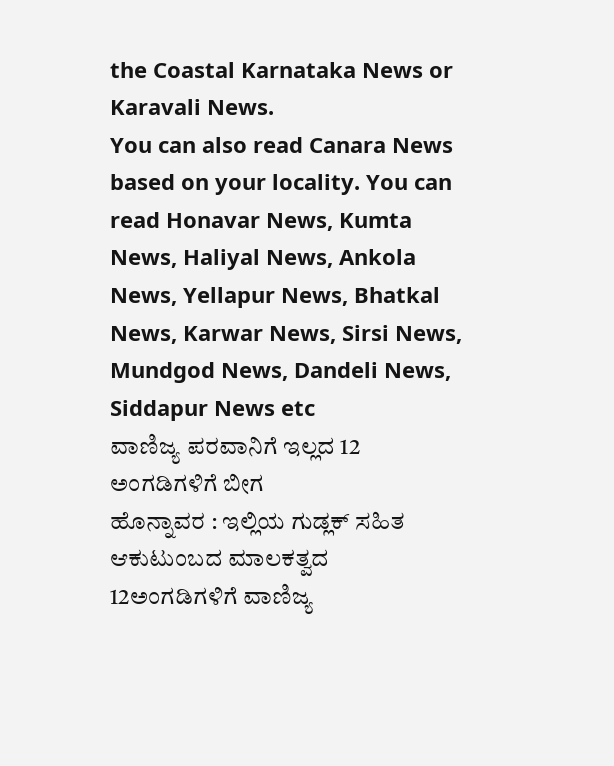the Coastal Karnataka News or Karavali News.
You can also read Canara News based on your locality. You can read Honavar News, Kumta News, Haliyal News, Ankola News, Yellapur News, Bhatkal News, Karwar News, Sirsi News, Mundgod News, Dandeli News, Siddapur News etc
ವಾಣಿಜ್ಯ ಪರವಾನಿಗೆ ಇಲ್ಲದ 12 ಅಂಗಡಿಗಳಿಗೆ ಬೀಗ
ಹೊನ್ನಾವರ : ಇಲ್ಲಿಯ ಗುಡ್ಲಕ್ ಸಹಿತ ಆಕುಟುಂಬದ ಮಾಲಕತ್ವದ 12ಅಂಗಡಿಗಳಿಗೆ ವಾಣಿಜ್ಯ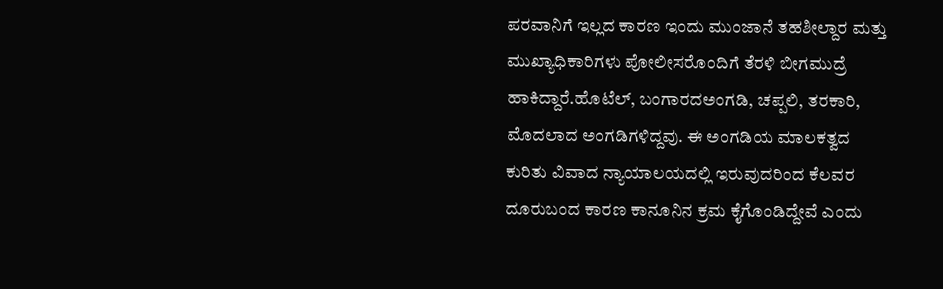ಪರವಾನಿಗೆ ಇಲ್ಲದ ಕಾರಣ ಇಂದು ಮುಂಜಾನೆ ತಹಶೀಲ್ದಾರ ಮತ್ತು ಮುಖ್ಯಾಧಿಕಾರಿಗಳು ಪೋಲೀಸರೊಂದಿಗೆ ತೆರಳಿ ಬೀಗಮುದ್ರೆ ಹಾಕಿದ್ದಾರೆ.ಹೊಟೆಲ್, ಬಂಗಾರದಅಂಗಡಿ, ಚಪ್ಪಲಿ, ತರಕಾರಿ, ಮೊದಲಾದ ಅಂಗಡಿಗಳಿದ್ದವು. ಈ ಅಂಗಡಿಯ ಮಾಲಕತ್ವದ ಕುರಿತು ವಿವಾದ ನ್ಯಾಯಾಲಯದಲ್ಲಿ ಇರುವುದರಿಂದ ಕೆಲವರ ದೂರುಬಂದ ಕಾರಣ ಕಾನೂನಿನ ಕ್ರಮ ಕೈಗೊಂಡಿದ್ದೇವೆ ಎಂದು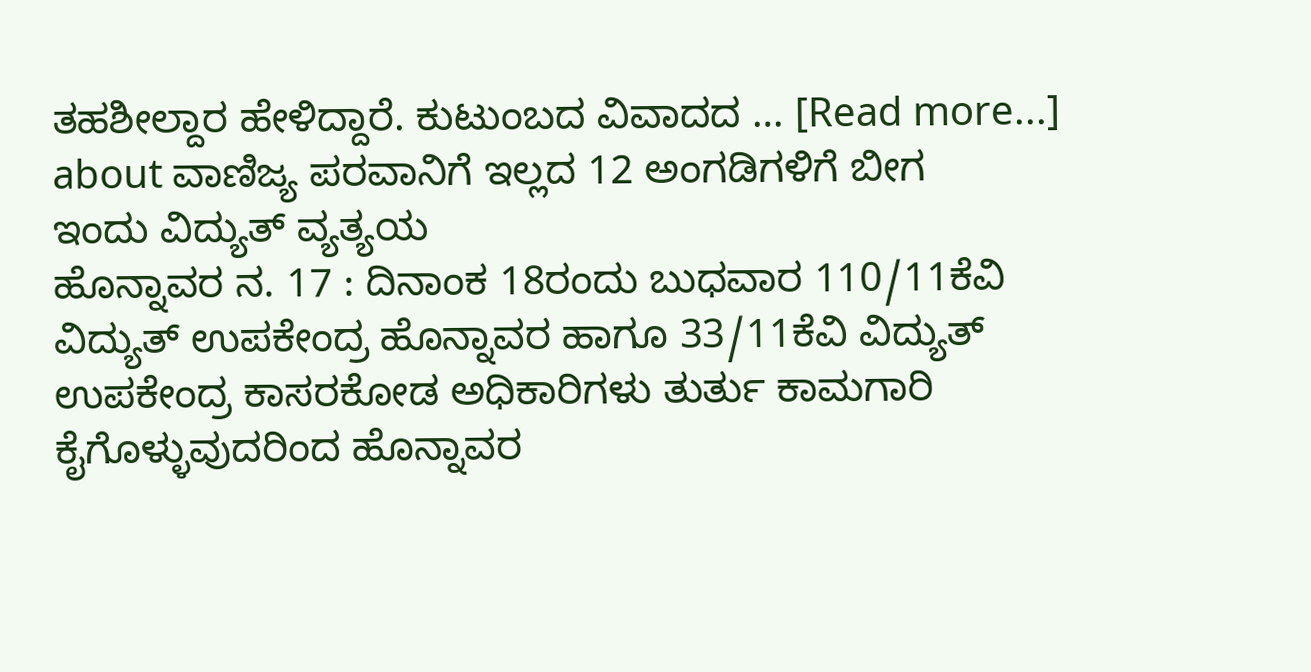ತಹಶೀಲ್ದಾರ ಹೇಳಿದ್ದಾರೆ. ಕುಟುಂಬದ ವಿವಾದದ … [Read more...] about ವಾಣಿಜ್ಯ ಪರವಾನಿಗೆ ಇಲ್ಲದ 12 ಅಂಗಡಿಗಳಿಗೆ ಬೀಗ
ಇಂದು ವಿದ್ಯುತ್ ವ್ಯತ್ಯಯ
ಹೊನ್ನಾವರ ನ. 17 : ದಿನಾಂಕ 18ರಂದು ಬುಧವಾರ 110/11ಕೆವಿ ವಿದ್ಯುತ್ ಉಪಕೇಂದ್ರ ಹೊನ್ನಾವರ ಹಾಗೂ 33/11ಕೆವಿ ವಿದ್ಯುತ್ ಉಪಕೇಂದ್ರ ಕಾಸರಕೋಡ ಅಧಿಕಾರಿಗಳು ತುರ್ತು ಕಾಮಗಾರಿ ಕೈಗೊಳ್ಳುವುದರಿಂದ ಹೊನ್ನಾವರ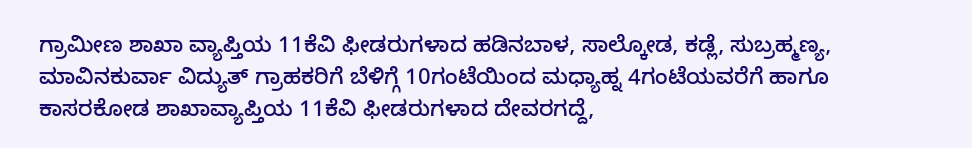ಗ್ರಾಮೀಣ ಶಾಖಾ ವ್ಯಾಪ್ತಿಯ 11ಕೆವಿ ಫೀಡರುಗಳಾದ ಹಡಿನಬಾಳ, ಸಾಲ್ಕೋಡ, ಕಡ್ಲೆ, ಸುಬ್ರಹ್ಮಣ್ಯ, ಮಾವಿನಕುರ್ವಾ ವಿದ್ಯುತ್ ಗ್ರಾಹಕರಿಗೆ ಬೆಳಿಗ್ಗೆ 10ಗಂಟೆಯಿಂದ ಮಧ್ಯಾಹ್ನ 4ಗಂಟೆಯವರೆಗೆ ಹಾಗೂ ಕಾಸರಕೋಡ ಶಾಖಾವ್ಯಾಪ್ತಿಯ 11ಕೆವಿ ಫೀಡರುಗಳಾದ ದೇವರಗದ್ದೆ,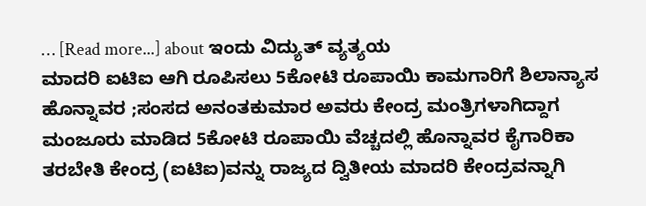… [Read more...] about ಇಂದು ವಿದ್ಯುತ್ ವ್ಯತ್ಯಯ
ಮಾದರಿ ಐಟಿಐ ಆಗಿ ರೂಪಿಸಲು 5ಕೋಟಿ ರೂಪಾಯಿ ಕಾಮಗಾರಿಗೆ ಶಿಲಾನ್ಯಾಸ
ಹೊನ್ನಾವರ ;ಸಂಸದ ಅನಂತಕುಮಾರ ಅವರು ಕೇಂದ್ರ ಮಂತ್ರಿಗಳಾಗಿದ್ದಾಗ ಮಂಜೂರು ಮಾಡಿದ 5ಕೋಟಿ ರೂಪಾಯಿ ವೆಚ್ಚದಲ್ಲಿ ಹೊನ್ನಾವರ ಕೈಗಾರಿಕಾ ತರಬೇತಿ ಕೇಂದ್ರ (ಐಟಿಐ)ವನ್ನು ರಾಜ್ಯದ ದ್ವಿತೀಯ ಮಾದರಿ ಕೇಂದ್ರವನ್ನಾಗಿ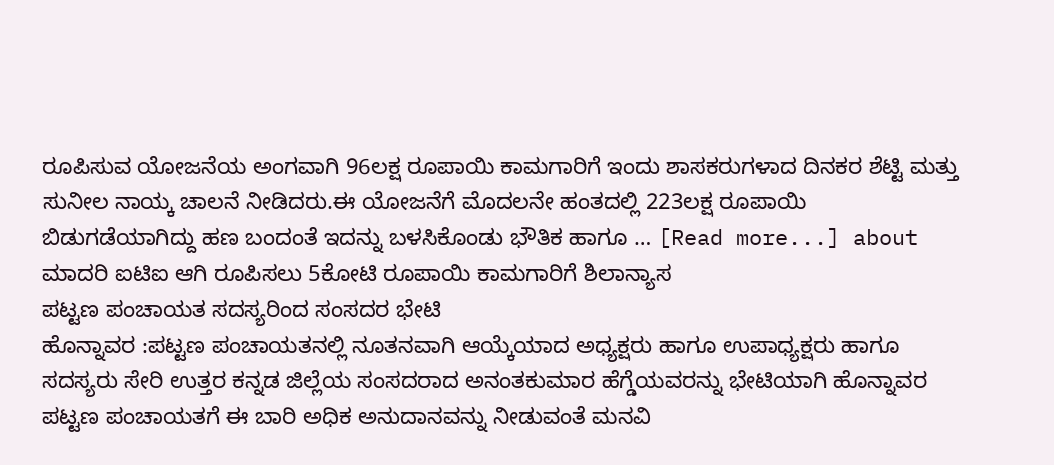ರೂಪಿಸುವ ಯೋಜನೆಯ ಅಂಗವಾಗಿ 96ಲಕ್ಷ ರೂಪಾಯಿ ಕಾಮಗಾರಿಗೆ ಇಂದು ಶಾಸಕರುಗಳಾದ ದಿನಕರ ಶೆಟ್ಟಿ ಮತ್ತು ಸುನೀಲ ನಾಯ್ಕ ಚಾಲನೆ ನೀಡಿದರು.ಈ ಯೋಜನೆಗೆ ಮೊದಲನೇ ಹಂತದಲ್ಲಿ 223ಲಕ್ಷ ರೂಪಾಯಿ ಬಿಡುಗಡೆಯಾಗಿದ್ದು ಹಣ ಬಂದಂತೆ ಇದನ್ನು ಬಳಸಿಕೊಂಡು ಭೌತಿಕ ಹಾಗೂ … [Read more...] about ಮಾದರಿ ಐಟಿಐ ಆಗಿ ರೂಪಿಸಲು 5ಕೋಟಿ ರೂಪಾಯಿ ಕಾಮಗಾರಿಗೆ ಶಿಲಾನ್ಯಾಸ
ಪಟ್ಟಣ ಪಂಚಾಯತ ಸದಸ್ಯರಿಂದ ಸಂಸದರ ಭೇಟಿ
ಹೊನ್ನಾವರ :ಪಟ್ಟಣ ಪಂಚಾಯತನಲ್ಲಿ ನೂತನವಾಗಿ ಆಯ್ಕೆಯಾದ ಅಧ್ಯಕ್ಷರು ಹಾಗೂ ಉಪಾಧ್ಯಕ್ಷರು ಹಾಗೂ ಸದಸ್ಯರು ಸೇರಿ ಉತ್ತರ ಕನ್ನಡ ಜಿಲ್ಲೆಯ ಸಂಸದರಾದ ಅನಂತಕುಮಾರ ಹೆಗ್ಡೆಯವರನ್ನು ಭೇಟಿಯಾಗಿ ಹೊನ್ನಾವರ ಪಟ್ಟಣ ಪಂಚಾಯತಗೆ ಈ ಬಾರಿ ಅಧಿಕ ಅನುದಾನವನ್ನು ನೀಡುವಂತೆ ಮನವಿ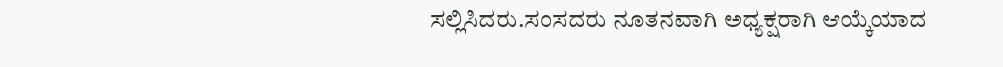ಸಲ್ಲಿಸಿದರು.ಸಂಸದರು ನೂತನವಾಗಿ ಅಧ್ಯಕ್ಷರಾಗಿ ಆಯ್ಕೆಯಾದ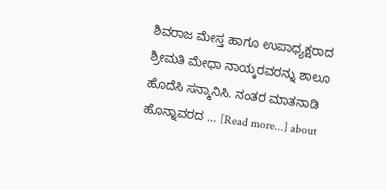ಶಿವರಾಜ ಮೇಸ್ತ ಹಾಗೂ ಉಪಾಧ್ಯಕ್ಷರಾದ ಶ್ರೀಮತಿ ಮೇಧಾ ನಾಯ್ಕರವರನ್ನು ಶಾಲೂ ಹೊದೆಸಿ ಸನ್ಮಾನಿಸಿ. ನಂತರ ಮಾತನಾಡಿ ಹೊನ್ನಾವರದ … [Read more...] about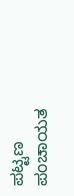ಪಟ್ಟಣ ಪಂಚಾಯತ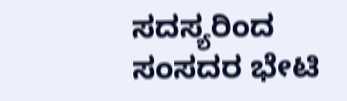ಸದಸ್ಯರಿಂದ ಸಂಸದರ ಭೇಟಿ